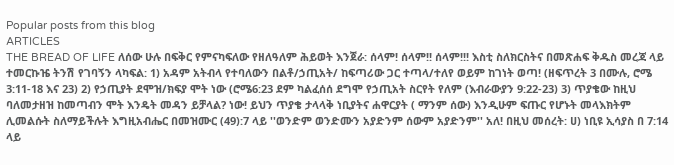Popular posts from this blog
ARTICLES
THE BREAD OF LIFE ለሰው ሁሉ በፍቅር የምናካፍለው የዘለዓለም ሕይወት እንጀራ: ሰላም! ሰላም!! ሰላም!!! እስቲ ስለክርስትና በመጽሐፍ ቅዱስ መረጃ ላይ ተመርኩዤ ትንሽ የገባኝን ላካፍል: 1) አዳም አትብላ የተባለውን በልቶ/ኃጢአት/ ከፍጣሪው ጋር ተጣላ/ተለየ ወይም ከገነት ወጣ! (ዘፍጥረት 3 በሙሉ, ሮሜ 3:11-18 እና 23) 2) የኃጢያት ደሞዝ/ክፍያ ሞት ነው (ሮሜ6:23 ደም ካልፈሰሰ ደግሞ የኃጢአት ስርየት የለም (እብራውያን 9:22-23) 3) ጥያቄው ከዚህ ባለመታዘዝ ከመጣብን ሞት እንዴት መዳን ይቻላል? ነው! ይህን ጥያቄ ታላላቅ ነቢያትና ሐዋርያት ( ማንም ሰው) እንዲሁም ፍጡር የሆኑት መላእክትም ሊመልሱት ስለማይችሉት እግዚአብሔር በመዝሙር (49):7 ላይ ''ወንድም ወንድሙን አያድንም ሰውም አያድንም'' አለ! በዚህ መሰረት: ሀ) ነቢዩ ኢሳያስ በ 7:14 ላይ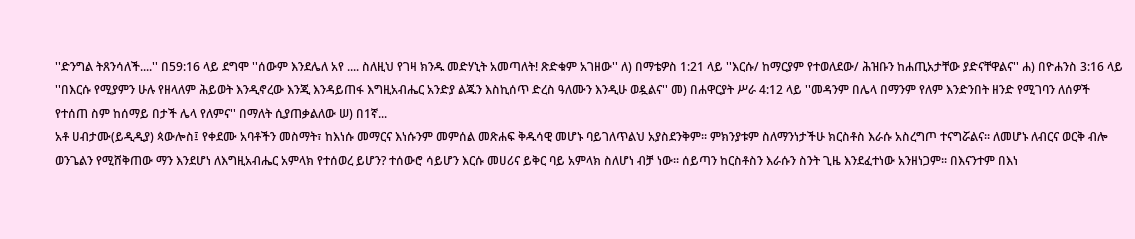''ድንግል ትጸንሳለች....'' በ59:16 ላይ ደግሞ ''ሰውም እንደሌለ አየ .... ስለዚህ የገዛ ክንዱ መድሃኒት አመጣለት! ጽድቁም አገዘው'' ለ) በማቴዎስ 1:21 ላይ ''እርሱ/ ከማርያም የተወለደው/ ሕዝቡን ከሐጢአታቸው ያድናቸዋልና'' ሐ) በዮሐንስ 3:16 ላይ ''በእርሱ የሚያምን ሁሉ የዘላለም ሕይወት እንዲኖረው እንጂ እንዳይጠፋ እግዚአብሔር አንድያ ልጁን እስኪሰጥ ድረስ ዓለሙን እንዲሁ ወዷልና'' መ) በሐዋርያት ሥራ 4:12 ላይ ''መዳንም በሌላ በማንም የለም እንድንበት ዘንድ የሚገባን ለሰዎች የተሰጠ ስም ከሰማይ በታች ሌላ የለምና'' በማለት ሲያጠቃልለው ሠ) በ1ኛ...
አቶ ሀብታሙ(ይዲዲያ) ጳውሎስ፤ የቀደሙ አባቶችን መስማት፣ ከእነሱ መማርና እነሱንም መምሰል መጽሐፍ ቅዱሳዊ መሆኑ ባይገለጥልህ አያስደንቅም፡፡ ምክንያቱም ስለማንነታችሁ ክርስቶስ እራሱ አስረግጦ ተናግሯልና፡፡ ለመሆኑ ለብርና ወርቅ ብሎ ወንጌልን የሚሸቅጠው ማን እንደሆነ ለእግዚአብሔር አምላክ የተሰወረ ይሆን? ተሰውሮ ሳይሆን እርሱ መሀሪና ይቅር ባይ አምላክ ስለሆነ ብቻ ነው፡፡ ሰይጣን ከርስቶስን እራሱን ስንት ጊዜ እንደፈተነው አንዘነጋም፡፡ በእናንተም በእነ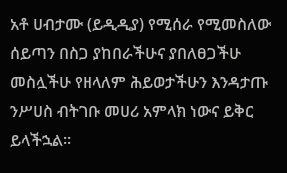አቶ ሀብታሙ (ይዲዲያ) የሚሰራ የሚመስለው ሰይጣን በስጋ ያከበራችሁና ያበለፀጋችሁ መስሏችሁ የዘላለም ሕይወታችሁን እንዳታጡ ንሥሀስ ብትገቡ መሀሪ አምላክ ነውና ይቅር ይላችኋል፡፡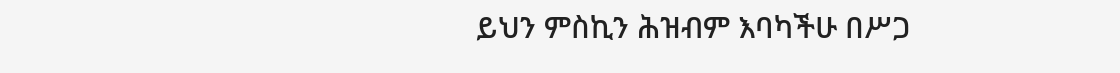ይህን ምስኪን ሕዝብም እባካችሁ በሥጋ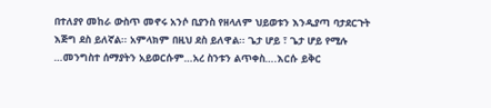በተለያየ መከራ ውስጥ መኖሩ አንሶ ቢያንስ የዘላለም ህይወቱን እንዲያጣ ባታደርጉት እጅግ ደስ ይለኛል፡፡ አምላክም በዚህ ደስ ይለዋል፡፡ ጌታ ሆይ ፣ ጌታ ሆይ የሚሉ …መንግስተ ሰማያትን አይወርሱም…አረ ስንቱን ልጥቀስ….እርሱ ይቅር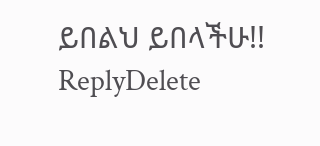ይበልህ ይበላችሁ!!
ReplyDelete